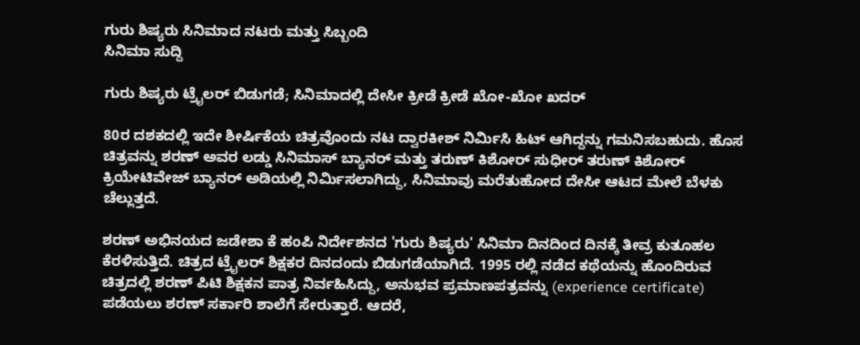ಗುರು ಶಿಷ್ಯರು ಸಿನಿಮಾದ ನಟರು ಮತ್ತು ಸಿಬ್ಬಂದಿ
ಸಿನಿಮಾ ಸುದ್ದಿ

ಗುರು ಶಿಷ್ಯರು ಟ್ರೈಲರ್ ಬಿಡುಗಡೆ; ಸಿನಿಮಾದಲ್ಲಿ ದೇಸೀ ಕ್ರೀಡೆ ಕ್ರೀಡೆ ಖೋ-ಖೋ ಖದರ್

80ರ ದಶಕದಲ್ಲಿ ಇದೇ ಶೀರ್ಷಿಕೆಯ ಚಿತ್ರವೊಂದು ನಟ ದ್ವಾರಕೀಶ್ ನಿರ್ಮಿಸಿ ಹಿಟ್ ಆಗಿದ್ದನ್ನು ಗಮನಿಸಬಹುದು. ಹೊಸ ಚಿತ್ರವನ್ನು ಶರಣ್ ಅವರ ಲಡ್ಡು ಸಿನಿಮಾಸ್ ಬ್ಯಾನರ್ ಮತ್ತು ತರುಣ್ ಕಿಶೋರ್ ಸುಧೀರ್ ತರುಣ್ ಕಿಶೋರ್ ಕ್ರಿಯೇಟಿವೇಜ್ ಬ್ಯಾನರ್ ಅಡಿಯಲ್ಲಿ ನಿರ್ಮಿಸಲಾಗಿದ್ದು, ಸಿನಿಮಾವು ಮರೆತುಹೋದ ದೇಸೀ ಆಟದ ಮೇಲೆ ಬೆಳಕು ಚೆಲ್ಲುತ್ತದೆ.

ಶರಣ್ ಅಭಿನಯದ ಜಡೇಶಾ ಕೆ ಹಂಪಿ ನಿರ್ದೇಶನದ 'ಗುರು ಶಿಷ್ಯರು' ಸಿನಿಮಾ ದಿನದಿಂದ ದಿನಕ್ಕೆ ತೀವ್ರ ಕುತೂಹಲ ಕೆರಳಿಸುತ್ತಿದೆ. ಚಿತ್ರದ ಟ್ರೈಲರ್ ಶಿಕ್ಷಕರ ದಿನದಂದು ಬಿಡುಗಡೆಯಾಗಿದೆ. 1995 ರಲ್ಲಿ ನಡೆದ ಕಥೆಯನ್ನು ಹೊಂದಿರುವ ಚಿತ್ರದಲ್ಲಿ ಶರಣ್ ಪಿಟಿ ಶಿಕ್ಷಕನ ಪಾತ್ರ ನಿರ್ವಹಿಸಿದ್ದು, ಅನುಭವ ಪ್ರಮಾಣಪತ್ರವನ್ನು (experience certificate) ಪಡೆಯಲು ಶರಣ್ ಸರ್ಕಾರಿ ಶಾಲೆಗೆ ಸೇರುತ್ತಾರೆ. ಆದರೆ,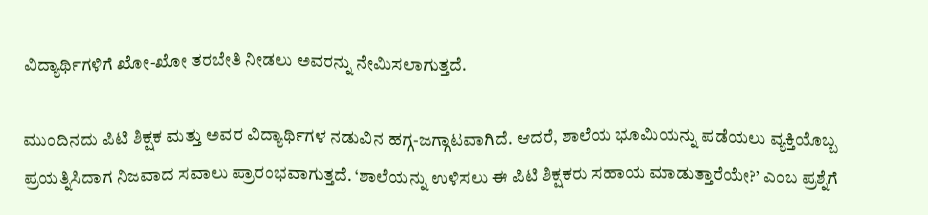ವಿದ್ಯಾರ್ಥಿಗಳಿಗೆ ಖೋ-ಖೋ ತರಬೇತಿ ನೀಡಲು ಅವರನ್ನು ನೇಮಿಸಲಾಗುತ್ತದೆ.

ಮುಂದಿನದು ಪಿಟಿ ಶಿಕ್ಷಕ ಮತ್ತು ಅವರ ವಿದ್ಯಾರ್ಥಿಗಳ ನಡುವಿನ ಹಗ್ಗ-ಜಗ್ಗಾಟವಾಗಿದೆ. ಆದರೆ, ಶಾಲೆಯ ಭೂಮಿಯನ್ನು ಪಡೆಯಲು ವ್ಯಕ್ತಿಯೊಬ್ಬ ಪ್ರಯತ್ನಿಸಿದಾಗ ನಿಜವಾದ ಸವಾಲು ಪ್ರಾರಂಭವಾಗುತ್ತದೆ. ‘ಶಾಲೆಯನ್ನು ಉಳಿಸಲು ಈ ಪಿಟಿ ಶಿಕ್ಷಕರು ಸಹಾಯ ಮಾಡುತ್ತಾರೆಯೇ?’ ಎಂಬ ಪ್ರಶ್ನೆಗೆ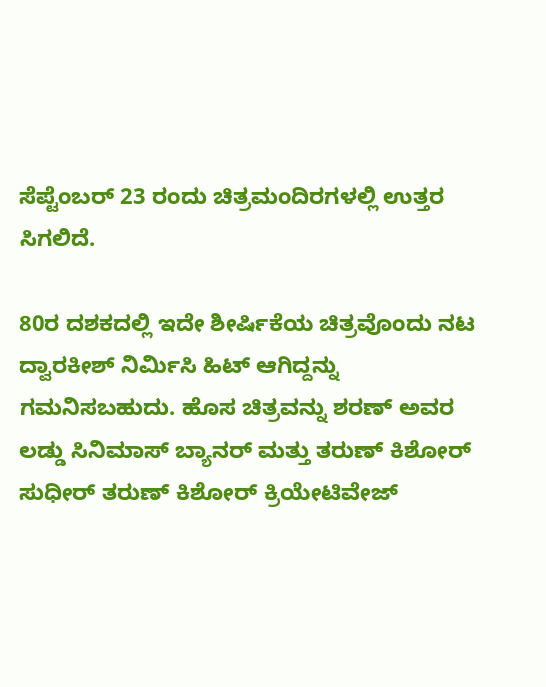ಸೆಪ್ಟೆಂಬರ್ 23 ರಂದು ಚಿತ್ರಮಂದಿರಗಳಲ್ಲಿ ಉತ್ತರ ಸಿಗಲಿದೆ.

80ರ ದಶಕದಲ್ಲಿ ಇದೇ ಶೀರ್ಷಿಕೆಯ ಚಿತ್ರವೊಂದು ನಟ ದ್ವಾರಕೀಶ್ ನಿರ್ಮಿಸಿ ಹಿಟ್ ಆಗಿದ್ದನ್ನು ಗಮನಿಸಬಹುದು. ಹೊಸ ಚಿತ್ರವನ್ನು ಶರಣ್ ಅವರ ಲಡ್ಡು ಸಿನಿಮಾಸ್ ಬ್ಯಾನರ್ ಮತ್ತು ತರುಣ್ ಕಿಶೋರ್ ಸುಧೀರ್ ತರುಣ್ ಕಿಶೋರ್ ಕ್ರಿಯೇಟಿವೇಜ್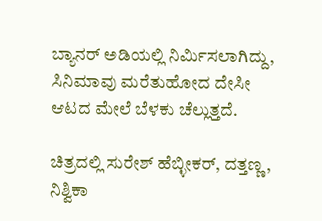ಬ್ಯಾನರ್ ಅಡಿಯಲ್ಲಿ ನಿರ್ಮಿಸಲಾಗಿದ್ದು, ಸಿನಿಮಾವು ಮರೆತುಹೋದ ದೇಸೀ ಆಟದ ಮೇಲೆ ಬೆಳಕು ಚೆಲ್ಲುತ್ತದೆ.

ಚಿತ್ರದಲ್ಲಿ ಸುರೇಶ್ ಹೆಬ್ಳೀಕರ್, ದತ್ತಣ್ಣ, ನಿಶ್ವಿಕಾ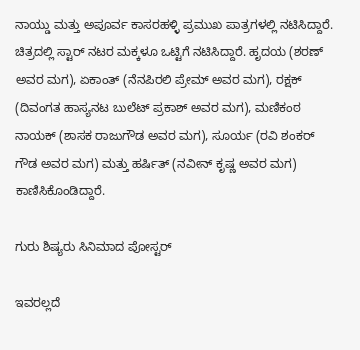ನಾಯ್ಡು ಮತ್ತು ಅಪೂರ್ವ ಕಾಸರಹಳ್ಳಿ ಪ್ರಮುಖ ಪಾತ್ರಗಳಲ್ಲಿ ನಟಿಸಿದ್ದಾರೆ. ಚಿತ್ರದಲ್ಲಿ ಸ್ಟಾರ್ ನಟರ ಮಕ್ಕಳೂ ಒಟ್ಟಿಗೆ ನಟಿಸಿದ್ದಾರೆ. ಹೃದಯ (ಶರಣ್ ಅವರ ಮಗ), ಏಕಾಂತ್ (ನೆನಪಿರಲಿ ಪ್ರೇಮ್ ಅವರ ಮಗ), ರಕ್ಷಕ್ (ದಿವಂಗತ ಹಾಸ್ಯನಟ ಬುಲೆಟ್ ಪ್ರಕಾಶ್ ಅವರ ಮಗ), ಮಣಿಕಂಠ ನಾಯಕ್ (ಶಾಸಕ ರಾಜುಗೌಡ ಅವರ ಮಗ), ಸೂರ್ಯ (ರವಿ ಶಂಕರ್ ಗೌಡ ಅವರ ಮಗ) ಮತ್ತು ಹರ್ಷಿತ್ (ನವೀನ್ ಕೃಷ್ಣ ಅವರ ಮಗ) ಕಾಣಿಸಿಕೊಂಡಿದ್ದಾರೆ.

ಗುರು ಶಿಷ್ಯರು ಸಿನಿಮಾದ ಪೋಸ್ಟರ್

ಇವರಲ್ಲದೆ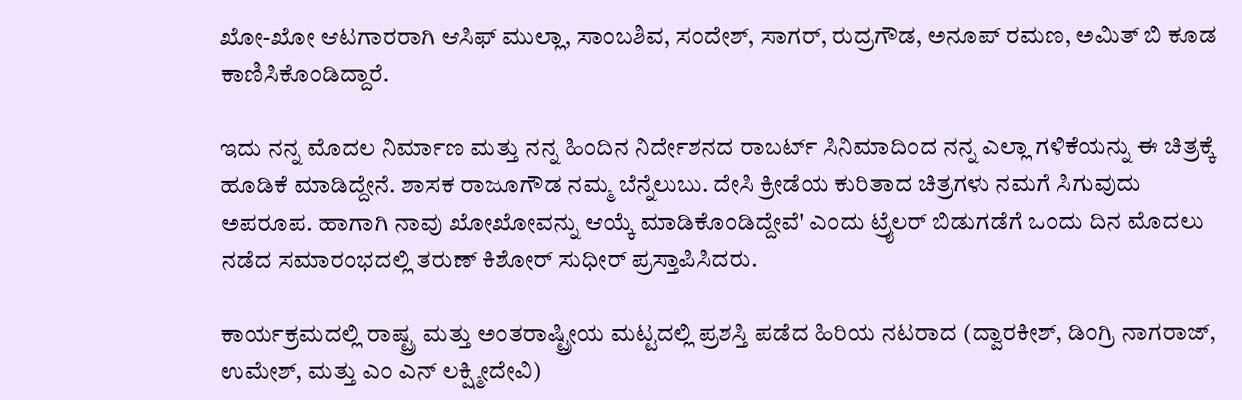ಖೋ-ಖೋ ಆಟಗಾರರಾಗಿ ಆಸಿಫ್ ಮುಲ್ಲಾ, ಸಾಂಬಶಿವ, ಸಂದೇಶ್, ಸಾಗರ್, ರುದ್ರಗೌಡ, ಅನೂಪ್ ರಮಣ, ಅಮಿತ್ ಬಿ ಕೂಡ ಕಾಣಿಸಿಕೊಂಡಿದ್ದಾರೆ.

ಇದು ನನ್ನ ಮೊದಲ ನಿರ್ಮಾಣ ಮತ್ತು ನನ್ನ ಹಿಂದಿನ ನಿರ್ದೇಶನದ ರಾಬರ್ಟ್‌ ಸಿನಿಮಾದಿಂದ ನನ್ನ ಎಲ್ಲಾ ಗಳಿಕೆಯನ್ನು ಈ ಚಿತ್ರಕ್ಕೆ ಹೂಡಿಕೆ ಮಾಡಿದ್ದೇನೆ. ಶಾಸಕ ರಾಜೂಗೌಡ ನಮ್ಮ ಬೆನ್ನೆಲುಬು. ದೇಸಿ ಕ್ರೀಡೆಯ ಕುರಿತಾದ ಚಿತ್ರಗಳು ನಮಗೆ ಸಿಗುವುದು ಅಪರೂಪ. ಹಾಗಾಗಿ ನಾವು ಖೋಖೋವನ್ನು ಆಯ್ಕೆ ಮಾಡಿಕೊಂಡಿದ್ದೇವೆ' ಎಂದು ಟ್ರೈಲರ್ ಬಿಡುಗಡೆಗೆ ಒಂದು ದಿನ ಮೊದಲು ನಡೆದ ಸಮಾರಂಭದಲ್ಲಿ ತರುಣ್ ಕಿಶೋರ್ ಸುಧೀರ್ ಪ್ರಸ್ತಾಪಿಸಿದರು.

ಕಾರ್ಯಕ್ರಮದಲ್ಲಿ ರಾಷ್ಟ್ರ ಮತ್ತು ಅಂತರಾಷ್ಟ್ರೀಯ ಮಟ್ಟದಲ್ಲಿ ಪ್ರಶಸ್ತಿ ಪಡೆದ ಹಿರಿಯ ನಟರಾದ (ದ್ವಾರಕೀಶ್, ಡಿಂಗ್ರಿ ನಾಗರಾಜ್, ಉಮೇಶ್, ಮತ್ತು ಎಂ ಎನ್ ಲಕ್ಷ್ಮೀದೇವಿ)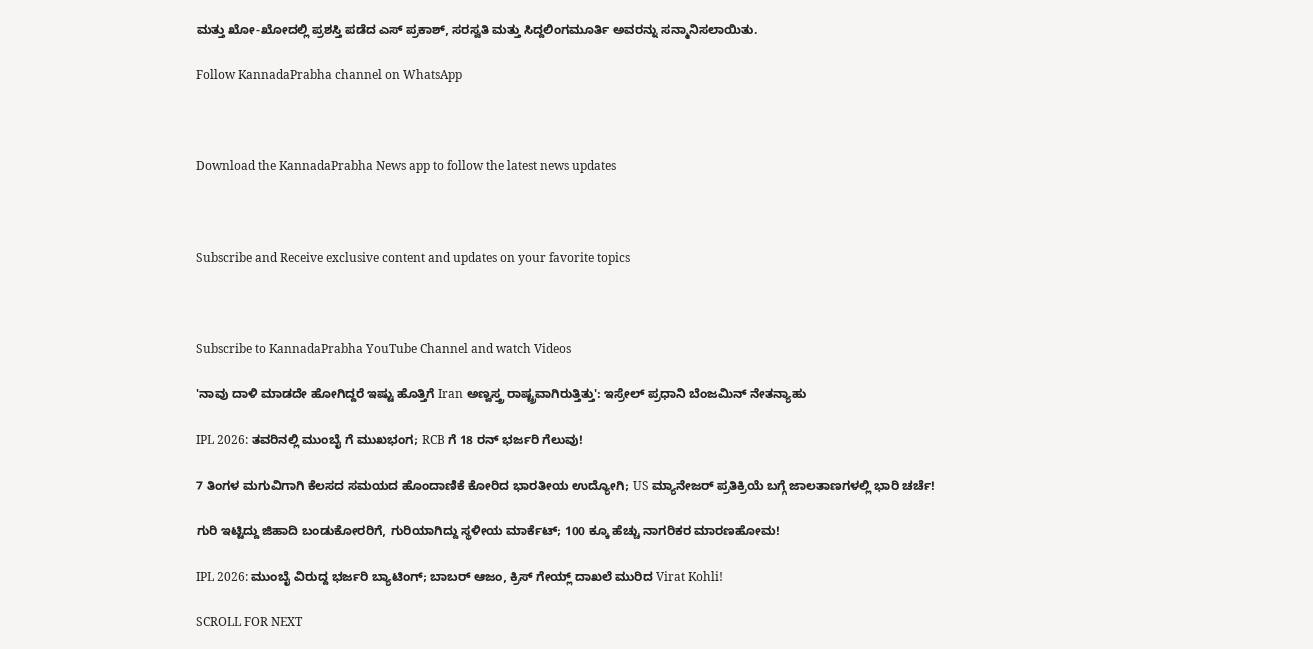ಮತ್ತು ಖೋ-ಖೋದಲ್ಲಿ ಪ್ರಶಸ್ತಿ ಪಡೆದ ಎಸ್ ಪ್ರಕಾಶ್, ಸರಸ್ವತಿ ಮತ್ತು ಸಿದ್ದಲಿಂಗಮೂರ್ತಿ ಅವರನ್ನು ಸನ್ಮಾನಿಸಲಾಯಿತು.

Follow KannadaPrabha channel on WhatsApp



Download the KannadaPrabha News app to follow the latest news updates



Subscribe and Receive exclusive content and updates on your favorite topics



Subscribe to KannadaPrabha YouTube Channel and watch Videos

'ನಾವು ದಾಳಿ ಮಾಡದೇ ಹೋಗಿದ್ದರೆ ಇಷ್ಟು ಹೊತ್ತಿಗೆ Iran ಅಣ್ವಸ್ತ್ರ ರಾಷ್ಟ್ರವಾಗಿರುತ್ತಿತ್ತು': ಇಸ್ರೇಲ್ ಪ್ರಧಾನಿ ಬೆಂಜಮಿನ್ ನೇತನ್ಯಾಹು

IPL 2026: ತವರಿನಲ್ಲಿ ಮುಂಬೈ ಗೆ ಮುಖಭಂಗ; RCB ಗೆ 18 ರನ್ ಭರ್ಜರಿ ಗೆಲುವು!

7 ತಿಂಗಳ ಮಗುವಿಗಾಗಿ ಕೆಲಸದ ಸಮಯದ ಹೊಂದಾಣಿಕೆ ಕೋರಿದ ಭಾರತೀಯ ಉದ್ಯೋಗಿ; US ಮ್ಯಾನೇಜರ್ ಪ್ರತಿಕ್ರಿಯೆ ಬಗ್ಗೆ ಜಾಲತಾಣಗಳಲ್ಲಿ ಭಾರಿ ಚರ್ಚೆ!

ಗುರಿ ಇಟ್ಟಿದ್ದು ಜಿಹಾದಿ ಬಂಡುಕೋರರಿಗೆ, ಗುರಿಯಾಗಿದ್ದು ಸ್ಥಳೀಯ ಮಾರ್ಕೆಟ್; 100 ಕ್ಕೂ ಹೆಚ್ಚು ನಾಗರಿಕರ ಮಾರಣಹೋಮ!

IPL 2026: ಮುಂಬೈ ವಿರುದ್ದ ಭರ್ಜರಿ ಬ್ಯಾಟಿಂಗ್; ಬಾಬರ್ ಆಜಂ, ಕ್ರಿಸ್ ಗೇಯ್ಲ್ ದಾಖಲೆ ಮುರಿದ Virat Kohli!

SCROLL FOR NEXT